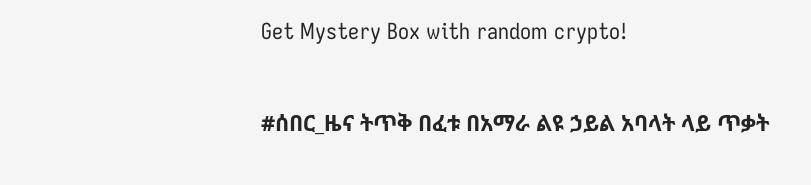Get Mystery Box with random crypto!

#ሰበር_ዜና ትጥቅ በፈቱ በአማራ ልዩ ኃይል አባላት ላይ ጥቃት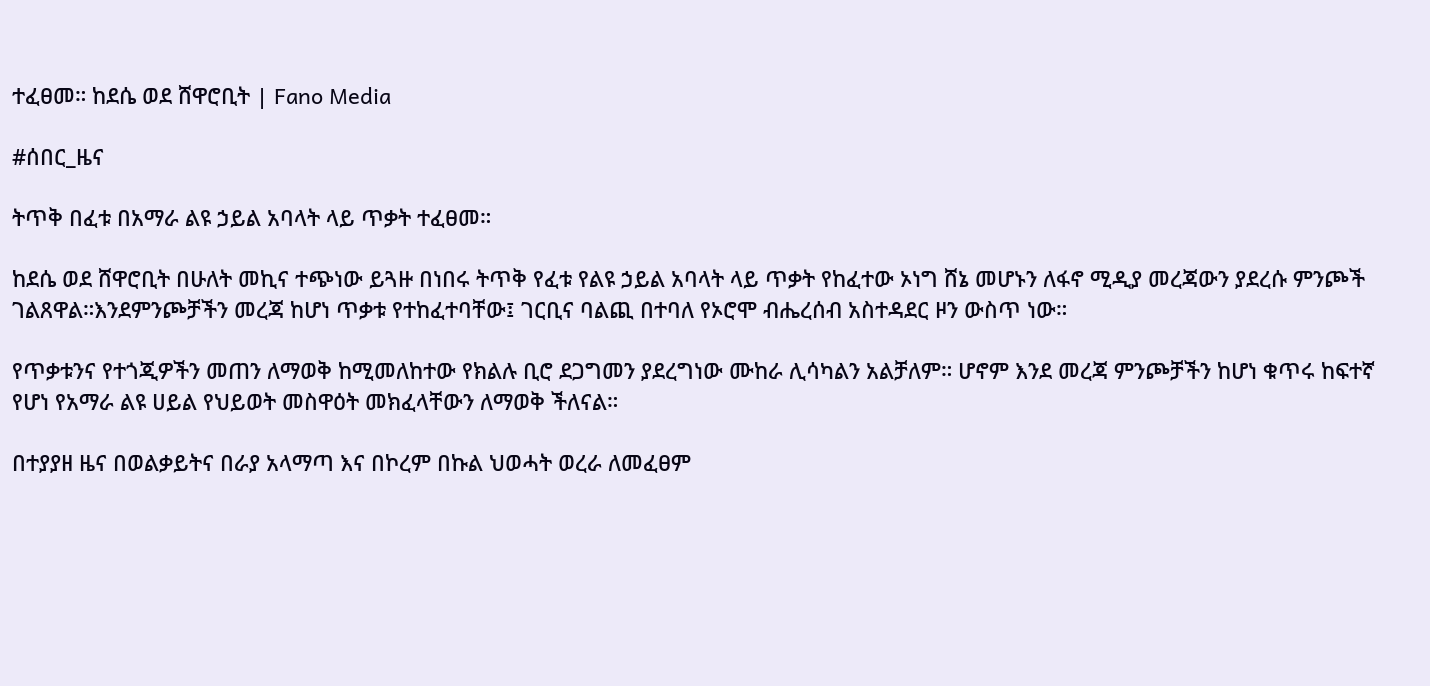ተፈፀመ። ከደሴ ወደ ሸዋሮቢት | Fano Media

#ሰበር_ዜና

ትጥቅ በፈቱ በአማራ ልዩ ኃይል አባላት ላይ ጥቃት ተፈፀመ።

ከደሴ ወደ ሸዋሮቢት በሁለት መኪና ተጭነው ይጓዙ በነበሩ ትጥቅ የፈቱ የልዩ ኃይል አባላት ላይ ጥቃት የከፈተው ኦነግ ሸኔ መሆኑን ለፋኖ ሚዲያ መረጃውን ያደረሱ ምንጮች ገልጸዋል።እንደምንጮቻችን መረጃ ከሆነ ጥቃቱ የተከፈተባቸው፤ ገርቢና ባልጪ በተባለ የኦሮሞ ብሔረሰብ አስተዳደር ዞን ውስጥ ነው።

የጥቃቱንና የተጎጂዎችን መጠን ለማወቅ ከሚመለከተው የክልሉ ቢሮ ደጋግመን ያደረግነው ሙከራ ሊሳካልን አልቻለም። ሆኖም እንደ መረጃ ምንጮቻችን ከሆነ ቁጥሩ ከፍተኛ የሆነ የአማራ ልዩ ሀይል የህይወት መስዋዕት መክፈላቸውን ለማወቅ ችለናል።

በተያያዘ ዜና በወልቃይትና በራያ አላማጣ እና በኮረም በኩል ህወሓት ወረራ ለመፈፀም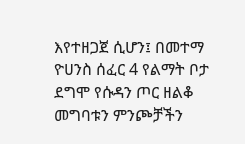እየተዘጋጀ ሲሆን፤ በመተማ ዮሀንስ ሰፈር 4 የልማት ቦታ ደግሞ የሱዳን ጦር ዘልቆ መግባቱን ምንጮቻችን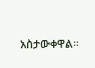አስታውቀዋል።